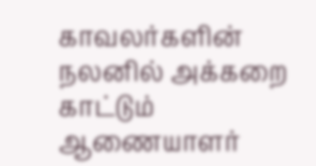காவலர்களின் நலனில் அக்கறை காட்டும் ஆணையாளர்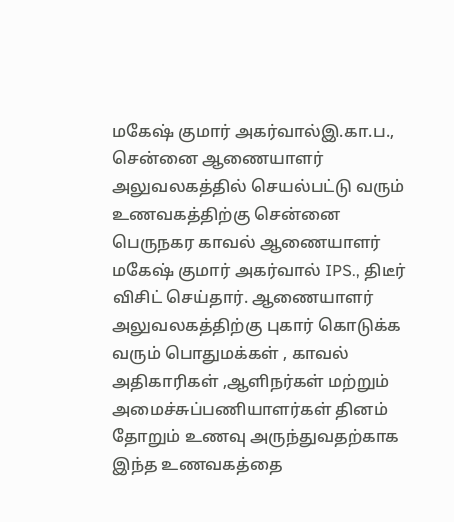மகேஷ் குமார் அகர்வால்இ.கா.ப.,
சென்னை ஆணையாளர் அலுவலகத்தில் செயல்பட்டு வரும் உணவகத்திற்கு சென்னை பெருநகர காவல் ஆணையாளர் மகேஷ் குமார் அகர்வால் IPS., திடீர் விசிட் செய்தார். ஆணையாளர் அலுவலகத்திற்கு புகார் கொடுக்க வரும் பொதுமக்கள் , காவல் அதிகாரிகள் ,ஆளிநர்கள் மற்றும் அமைச்சுப்பணியாளர்கள் தினம் தோறும் உணவு அருந்துவதற்காக இந்த உணவகத்தை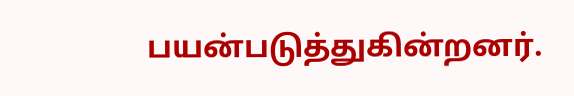பயன்படுத்துகின்றனர்.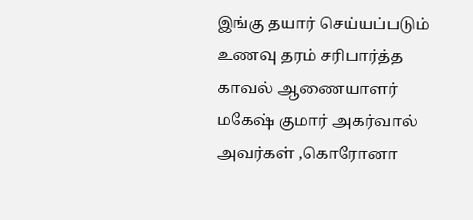இங்கு தயார் செய்யப்படும் உணவு தரம் சரிபார்த்த காவல் ஆணையாளர் மகேஷ் குமார் அகர்வால் அவர்கள் ,கொரோனா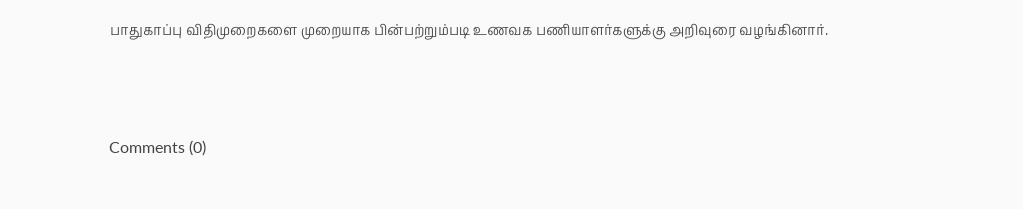பாதுகாப்பு விதிமுறைகளை முறையாக பின்பற்றும்படி உணவக பணியாளர்களுக்கு அறிவுரை வழங்கினார்.



Comments (0)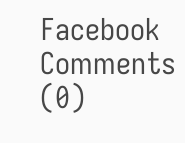Facebook Comments (0)